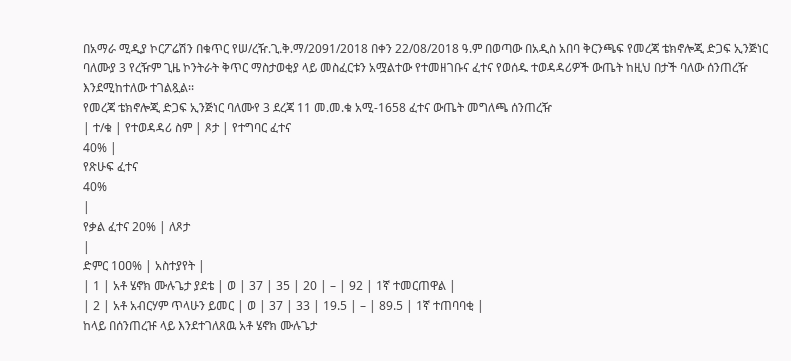በአማራ ሚዲያ ኮርፖሬሽን በቁጥር የሠ/ረዥ.ጊ.ቅ.ማ/2091/2018 በቀን 22/08/2018 ዓ.ም በወጣው በአዲስ አበባ ቅርንጫፍ የመረጃ ቴክኖሎጂ ድጋፍ ኢንጅነር ባለሙያ 3 የረዥም ጊዜ ኮንትራት ቅጥር ማስታወቂያ ላይ መስፈርቱን አሟልተው የተመዘገቡና ፈተና የወሰዱ ተወዳዳሪዎች ውጤት ከዚህ በታች ባለው ሰንጠረዥ እንደሚከተለው ተገልጿል፡፡
የመረጃ ቴክኖሎጂ ድጋፍ ኢንጅነር ባለሙየ 3 ደረጃ 11 መ.መ.ቁ አሚ-1658 ፈተና ውጤት መግለጫ ሰንጠረዥ
| ተ/ቁ | የተወዳዳሪ ስም | ጾታ | የተግባር ፈተና
40% |
የጽሁፍ ፈተና
40%
|
የቃል ፈተና 20% | ለጾታ
|
ድምር 1ዐዐ% | አስተያየት |
| 1 | አቶ ሄኖክ ሙሉጌታ ያደቴ | ወ | 37 | 35 | 20 | – | 92 | 1ኛ ተመርጠዋል |
| 2 | አቶ አብርሃም ጥላሁን ይመር | ወ | 37 | 33 | 19.5 | – | 89.5 | 1ኛ ተጠባባቂ |
ከላይ በሰንጠረዡ ላይ እንደተገለጸዉ አቶ ሄኖክ ሙሉጌታ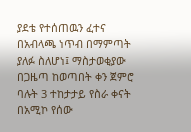ያደቴ የተሰጠዉን ፈተና በአብላጫ ነጥብ በማምጣት ያለፉ ስለሆነ፤ ማስታወቂያው በጋዜጣ ከወጣበት ቀን ጀምሮ ባሉት 3 ተከታታይ የስራ ቀናት በአሚኮ የሰው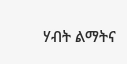ሃብት ልማትና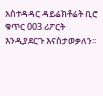አስተዳዳር ዳይሬክቶሬት ቢሮ ቁጥር 003 ሪፖርት እንዲያደርጉ እናስታወቃለን፡፡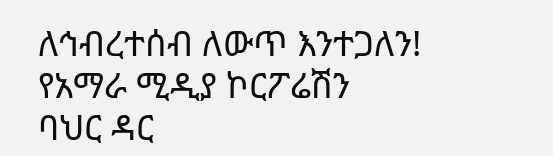ለኅብረተሰብ ለውጥ እንተጋለን!
የአማራ ሚዲያ ኮርፖሬሽን
ባህር ዳር